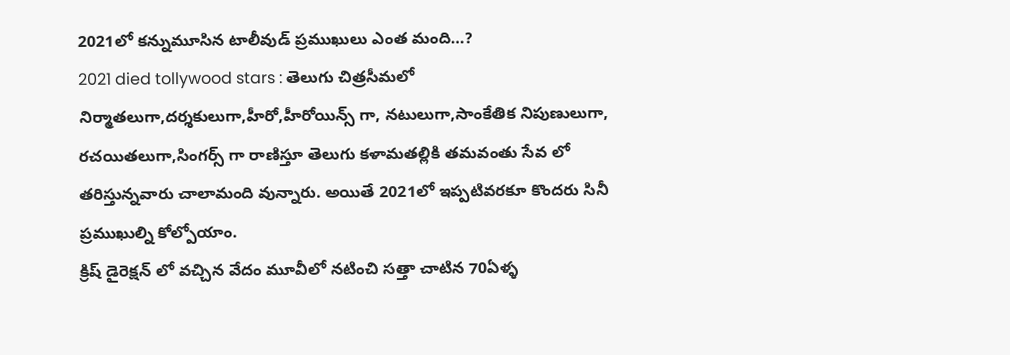2021లో కన్నుమూసిన టాలీవుడ్ ప్రముఖులు ఎంత మంది…?
2021 died tollywood stars : తెలుగు చిత్రసీమలో నిర్మాతలుగా,దర్శకులుగా,హీరో,హీరోయిన్స్ గా, నటులుగా,సాంకేతిక నిపుణులుగా, రచయితలుగా,సింగర్స్ గా రాణిస్తూ తెలుగు కళామతల్లికి తమవంతు సేవ లో తరిస్తున్నవారు చాలామంది వున్నారు. అయితే 2021లో ఇప్పటివరకూ కొందరు సినీ ప్రముఖుల్ని కోల్పోయాం.
క్రిష్ డైరెక్షన్ లో వచ్చిన వేదం మూవీలో నటించి సత్తా చాటిన 70ఏళ్ళ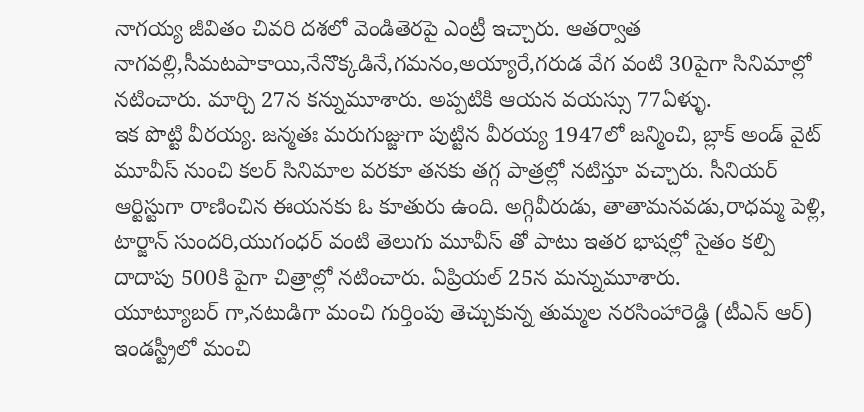నాగయ్య జీవితం చివరి దశలో వెండితెరపై ఎంట్రీ ఇచ్చారు. ఆతర్వాత నాగవల్లి,సీమటపాకాయి,నేనొక్కడినే,గమనం,అయ్యారే,గరుడ వేగ వంటి 30పైగా సినిమాల్లో నటించారు. మార్చి 27న కన్నుమూశారు. అప్పటికి ఆయన వయస్సు 77ఏళ్ళు.
ఇక పొట్టి వీరయ్య. జన్మతః మరుగుజ్జుగా పుట్టిన వీరయ్య 1947లో జన్మించి, బ్లాక్ అండ్ వైట్ మూవీస్ నుంచి కలర్ సినిమాల వరకూ తనకు తగ్గ పాత్రల్లో నటిస్తూ వచ్చారు. సీనియర్ ఆర్టిస్టుగా రాణించిన ఈయనకు ఓ కూతురు ఉంది. అగ్గివీరుడు, తాతామనవడు,రాధమ్మ పెళ్లి, టార్జాన్ సుందరి,యుగంధర్ వంటి తెలుగు మూవీస్ తో పాటు ఇతర భాషల్లో సైతం కల్పి దాదాపు 500కి పైగా చిత్రాల్లో నటించారు. ఏప్రియల్ 25న మన్నుమూశారు.
యూట్యూబర్ గా,నటుడిగా మంచి గుర్తింపు తెచ్చుకున్న తుమ్మల నరసింహారెడ్డి (టీఎన్ ఆర్) ఇండస్ట్రీలో మంచి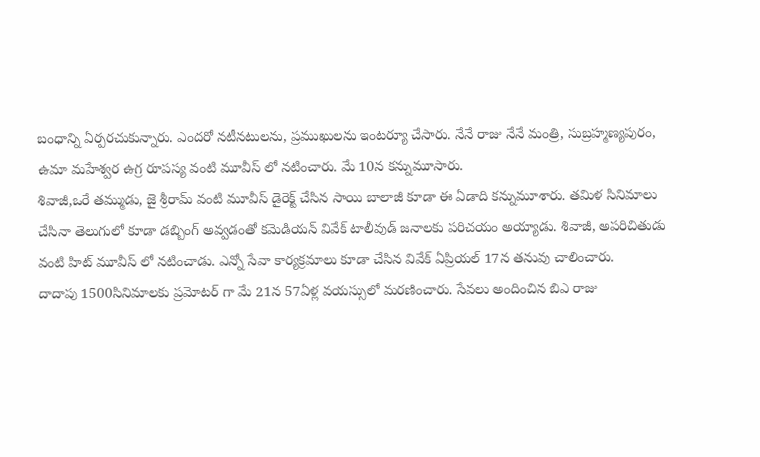బంధాన్ని ఏర్పరచుకున్నారు. ఎందరో నటీనటులను, ప్రముఖులను ఇంటర్యూ చేసారు. నేనే రాజు నేనే మంత్రి, సుబ్రహ్మణ్యపురం, ఉమా మహేశ్వర ఉగ్ర రూపస్య వంటి మూవీస్ లో నటించారు. మే 10న కన్నుమూసారు.
శివాజీ,ఒరే తమ్ముడు, జై శ్రీరామ్ వంటి మూవీస్ డైరెక్ట్ చేసిన సాయి బాలాజీ కూడా ఈ ఏడాది కన్నుమూశారు. తమిళ సినిమాలు చేసినా తెలుగులో కూడా డబ్బింగ్ అవ్వడంతో కమెడియన్ వివేక్ టాలీవుడ్ జనాలకు పరిచయం అయ్యాడు. శివాజీ, అపరిచితుడు వంటి హిట్ మూవీస్ లో నటించాడు. ఎన్నో సేవా కార్యక్రమాలు కూడా చేసిన వివేక్ ఏప్రియల్ 17న తనువు చాలించారు.
దాదాపు 1500సినిమాలకు ప్రమోటర్ గా మే 21న 57ఏళ్ల వయస్సులో మరణించారు. సేవలు అందించిన బిఎ రాజు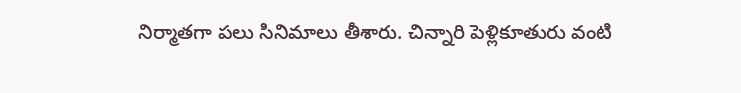నిర్మాతగా పలు సినిమాలు తీశారు. చిన్నారి పెళ్లికూతురు వంటి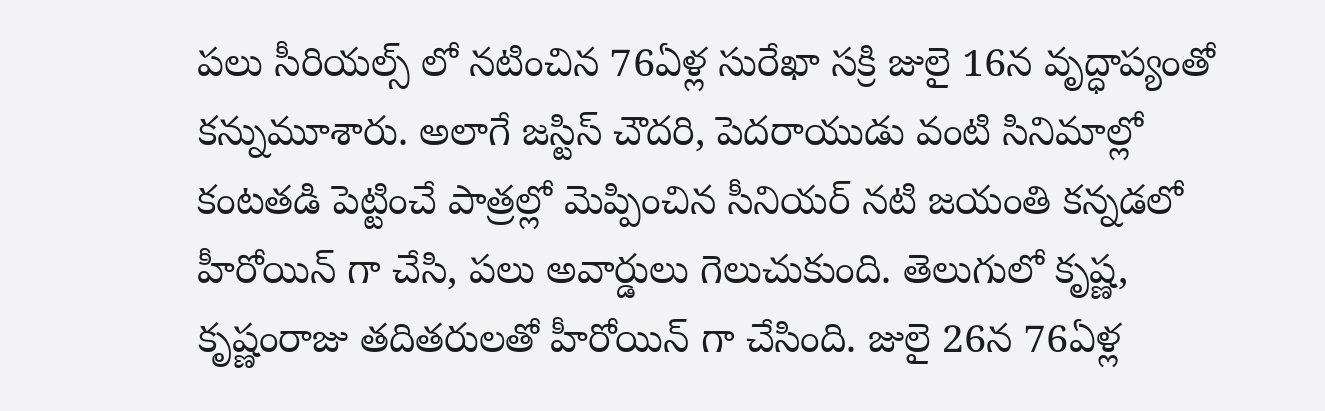పలు సీరియల్స్ లో నటించిన 76ఏళ్ల సురేఖా సక్రి జులై 16న వృద్ధాప్యంతో కన్నుమూశారు. అలాగే జస్టిస్ చౌదరి, పెదరాయుడు వంటి సినిమాల్లో కంటతడి పెట్టించే పాత్రల్లో మెప్పించిన సీనియర్ నటి జయంతి కన్నడలో హీరోయిన్ గా చేసి, పలు అవార్డులు గెలుచుకుంది. తెలుగులో కృష్ణ, కృష్ణంరాజు తదితరులతో హీరోయిన్ గా చేసింది. జులై 26న 76ఏళ్ల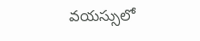వయస్సులో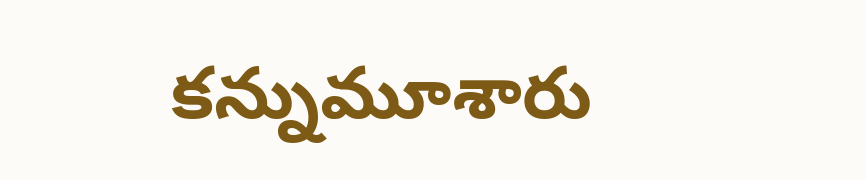కన్నుమూశారు